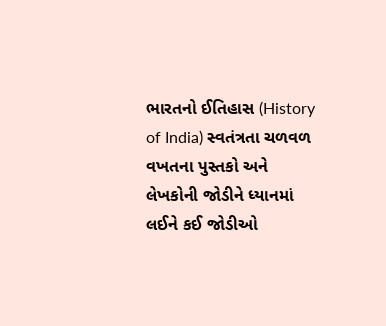ભારતનો ઈતિહાસ (History of India) સ્વતંત્રતા ચળવળ વખતના પુસ્તકો અને લેખકોની જોડીને ધ્યાનમાં લઈને કઈ જોડીઓ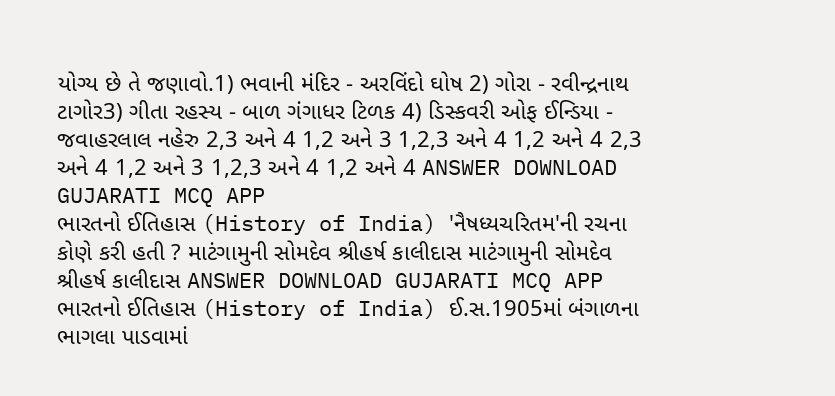યોગ્ય છે તે જણાવો.1) ભવાની મંદિર - અરવિંદો ઘોષ 2) ગોરા - રવીન્દ્રનાથ ટાગોર3) ગીતા રહસ્ય - બાળ ગંગાધર ટિળક 4) ડિસ્કવરી ઓફ ઈન્ડિયા - જવાહરલાલ નહેરુ 2,3 અને 4 1,2 અને 3 1,2,3 અને 4 1,2 અને 4 2,3 અને 4 1,2 અને 3 1,2,3 અને 4 1,2 અને 4 ANSWER DOWNLOAD GUJARATI MCQ APP
ભારતનો ઈતિહાસ (History of India) 'નૈષધ્યચરિતમ'ની રચના કોણે કરી હતી ? માટંગામુની સોમદેવ શ્રીહર્ષ કાલીદાસ માટંગામુની સોમદેવ શ્રીહર્ષ કાલીદાસ ANSWER DOWNLOAD GUJARATI MCQ APP
ભારતનો ઈતિહાસ (History of India) ઈ.સ.1905માં બંગાળના ભાગલા પાડવામાં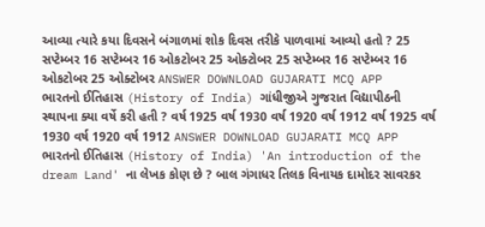આવ્યા ત્યારે કયા દિવસને બંગાળમાં શોક દિવસ તરીકે પાળવામાં આવ્યો હતો ? 25 સપ્ટેમ્બર 16 સપ્ટેમ્બર 16 ઓકટોબર 25 ઓક્ટોબર 25 સપ્ટેમ્બર 16 સપ્ટેમ્બર 16 ઓકટોબર 25 ઓક્ટોબર ANSWER DOWNLOAD GUJARATI MCQ APP
ભારતનો ઈતિહાસ (History of India) ગાંધીજીએ ગુજરાત વિદ્યાપીઠની સ્થાપના ક્યા વર્ષે કરી હતી ? વર્ષ 1925 વર્ષ 1930 વર્ષ 1920 વર્ષ 1912 વર્ષ 1925 વર્ષ 1930 વર્ષ 1920 વર્ષ 1912 ANSWER DOWNLOAD GUJARATI MCQ APP
ભારતનો ઈતિહાસ (History of India) 'An introduction of the dream Land' ના લેખક કોણ છે ? બાલ ગંગાધર તિલક વિનાયક દામોદર સાવરકર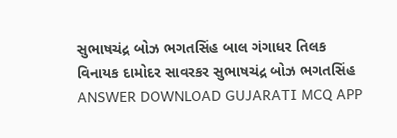સુભાષચંદ્ર બોઝ ભગતસિંહ બાલ ગંગાધર તિલક વિનાયક દામોદર સાવરકર સુભાષચંદ્ર બોઝ ભગતસિંહ ANSWER DOWNLOAD GUJARATI MCQ APP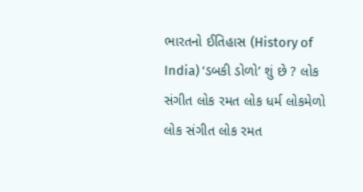ભારતનો ઈતિહાસ (History of India) ‘ડબકી ડોળો’ શું છે ? લોક સંગીત લોક રમત લોક ધર્મ લોકમેળો લોક સંગીત લોક રમત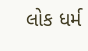લોક ધર્મ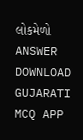લોકમેળો ANSWER DOWNLOAD GUJARATI MCQ APP